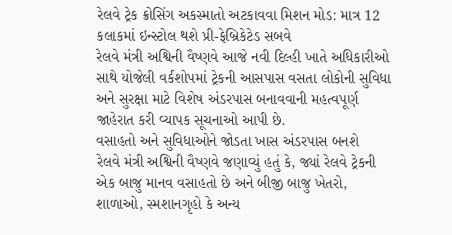રેલવે ટ્રેક ક્રોસિંગ અકસ્માતો અટકાવવા મિશન મોડ: માત્ર 12 કલાકમાં ઇન્સ્ટોલ થશે પ્રી-ફેબ્રિકેટેડ સબવે
રેલવે મંત્રી અશ્વિની વૈષ્ણવે આજે નવી દિલ્હી ખાતે અધિકારીઓ સાથે યોજેલી વર્કશોપમાં ટ્રેકની આસપાસ વસતા લોકોની સુવિધા અને સુરક્ષા માટે વિશેષ અંડરપાસ બનાવવાની મહત્વપૂર્ણ જાહેરાત કરી વ્યાપક સૂચનાઓ આપી છે.
વસાહતો અને સુવિધાઓને જોડતા ખાસ અંડરપાસ બનશે
રેલવે મંત્રી અશ્વિની વૈષ્ણવે જણાવ્યું હતું કે, જ્યાં રેલવે ટ્રેકની એક બાજુ માનવ વસાહતો છે અને બીજી બાજુ ખેતરો, શાળાઓ, સ્મશાનગૃહો કે અન્ય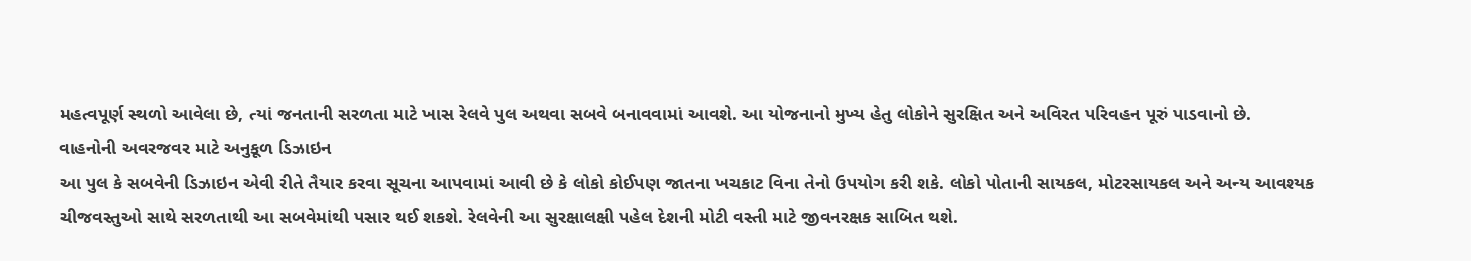મહત્વપૂર્ણ સ્થળો આવેલા છે, ત્યાં જનતાની સરળતા માટે ખાસ રેલવે પુલ અથવા સબવે બનાવવામાં આવશે. આ યોજનાનો મુખ્ય હેતુ લોકોને સુરક્ષિત અને અવિરત પરિવહન પૂરું પાડવાનો છે.
વાહનોની અવરજવર માટે અનુકૂળ ડિઝાઇન
આ પુલ કે સબવેની ડિઝાઇન એવી રીતે તૈયાર કરવા સૂચના આપવામાં આવી છે કે લોકો કોઈપણ જાતના ખચકાટ વિના તેનો ઉપયોગ કરી શકે. લોકો પોતાની સાયકલ, મોટરસાયકલ અને અન્ય આવશ્યક ચીજવસ્તુઓ સાથે સરળતાથી આ સબવેમાંથી પસાર થઈ શકશે. રેલવેની આ સુરક્ષાલક્ષી પહેલ દેશની મોટી વસ્તી માટે જીવનરક્ષક સાબિત થશે.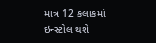માત્ર 12 કલાકમાં ઇન્સ્ટોલ થશે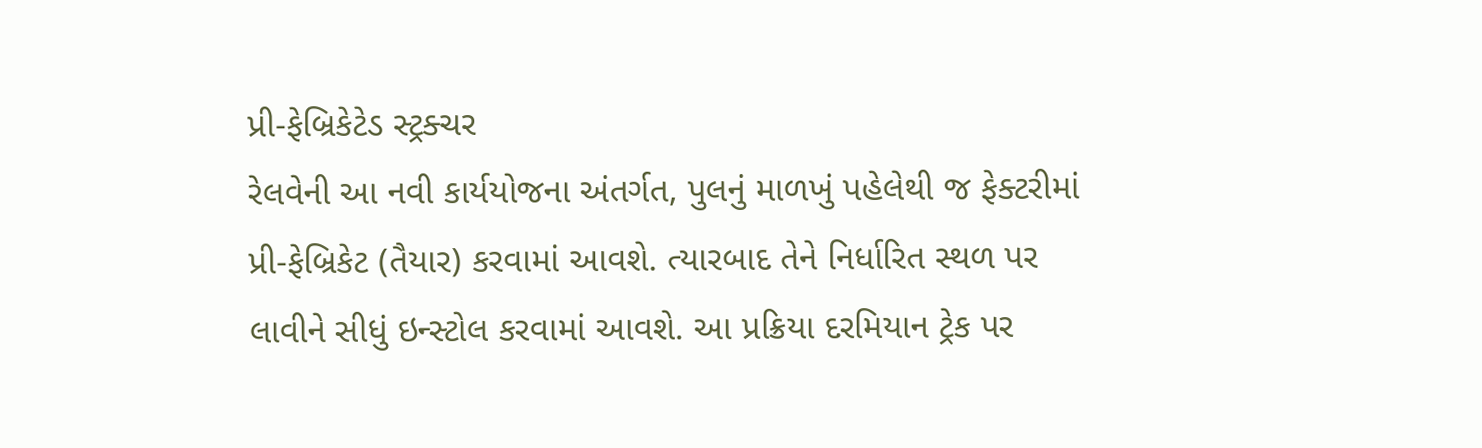પ્રી-ફેબ્રિકેટેડ સ્ટ્રક્ચર
રેલવેની આ નવી કાર્યયોજના અંતર્ગત, પુલનું માળખું પહેલેથી જ ફેક્ટરીમાં પ્રી-ફેબ્રિકેટ (તૈયાર) કરવામાં આવશે. ત્યારબાદ તેને નિર્ધારિત સ્થળ પર લાવીને સીધું ઇન્સ્ટોલ કરવામાં આવશે. આ પ્રક્રિયા દરમિયાન ટ્રેક પર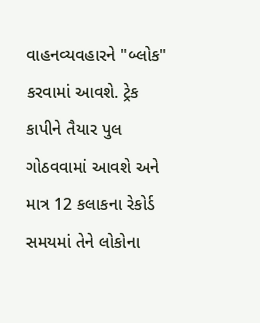વાહનવ્યવહારને "બ્લોક" કરવામાં આવશે. ટ્રેક કાપીને તૈયાર પુલ ગોઠવવામાં આવશે અને માત્ર 12 કલાકના રેકોર્ડ સમયમાં તેને લોકોના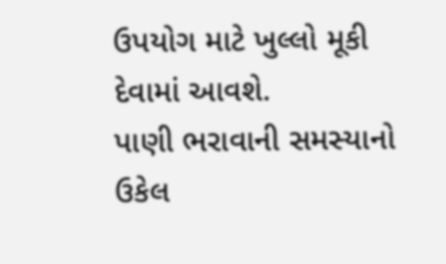ઉપયોગ માટે ખુલ્લો મૂકી દેવામાં આવશે.
પાણી ભરાવાની સમસ્યાનો ઉકેલ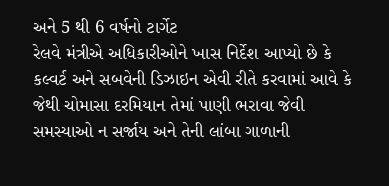અને 5 થી 6 વર્ષનો ટાર્ગેટ
રેલવે મંત્રીએ અધિકારીઓને ખાસ નિર્દેશ આપ્યો છે કે કલ્વર્ટ અને સબવેની ડિઝાઇન એવી રીતે કરવામાં આવે કે જેથી ચોમાસા દરમિયાન તેમાં પાણી ભરાવા જેવી સમસ્યાઓ ન સર્જાય અને તેની લાંબા ગાળાની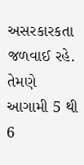અસરકારકતા જળવાઈ રહે. તેમણે આગામી 5 થી 6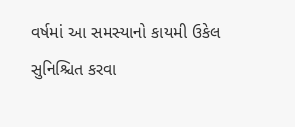વર્ષમાં આ સમસ્યાનો કાયમી ઉકેલ સુનિશ્ચિત કરવા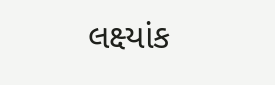લક્ષ્યાંક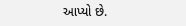આપ્યો છે.